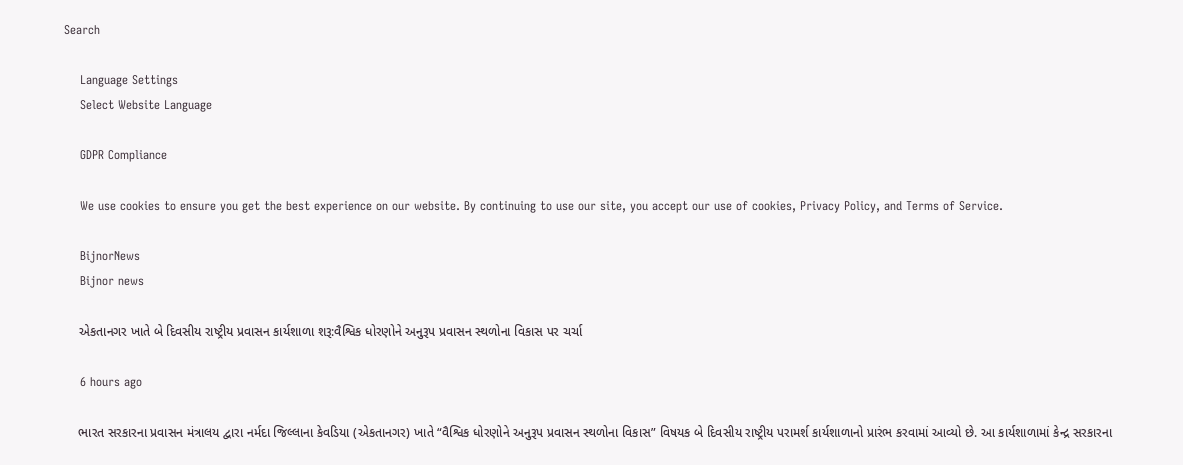Search

    Language Settings
    Select Website Language

    GDPR Compliance

    We use cookies to ensure you get the best experience on our website. By continuing to use our site, you accept our use of cookies, Privacy Policy, and Terms of Service.

    BijnorNews
    Bijnor news

    એકતાનગર ખાતે બે દિવસીય રાષ્ટ્રીય પ્રવાસન કાર્યશાળા શરૂ:વૈશ્વિક ધોરણોને અનુરૂપ પ્રવાસન સ્થળોના વિકાસ પર ચર્ચા

    6 hours ago

    ભારત સરકારના પ્રવાસન મંત્રાલય દ્વારા નર્મદા જિલ્લાના કેવડિયા (એકતાનગર) ખાતે “વૈશ્વિક ધોરણોને અનુરૂપ પ્રવાસન સ્થળોના વિકાસ” વિષયક બે દિવસીય રાષ્ટ્રીય પરામર્શ કાર્યશાળાનો પ્રારંભ કરવામાં આવ્યો છે. આ કાર્યશાળામાં કેન્દ્ર સરકારના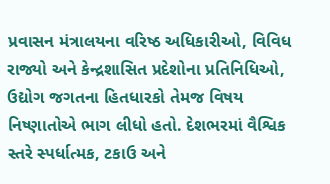પ્રવાસન મંત્રાલયના વરિષ્ઠ અધિકારીઓ, વિવિધ રાજ્યો અને કેન્દ્રશાસિત પ્રદેશોના પ્રતિનિધિઓ, ઉદ્યોગ જગતના હિતધારકો તેમજ વિષય નિષ્ણાતોએ ભાગ લીધો હતો. દેશભરમાં વૈશ્વિક સ્તરે સ્પર્ધાત્મક, ટકાઉ અને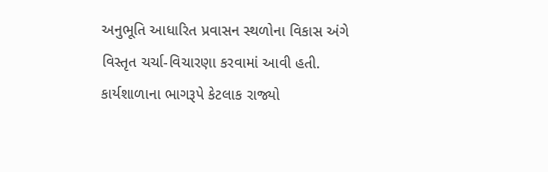અનુભૂતિ આધારિત પ્રવાસન સ્થળોના વિકાસ અંગે વિસ્તૃત ચર્ચા-વિચારણા કરવામાં આવી હતી. કાર્યશાળાના ભાગરૂપે કેટલાક રાજ્યો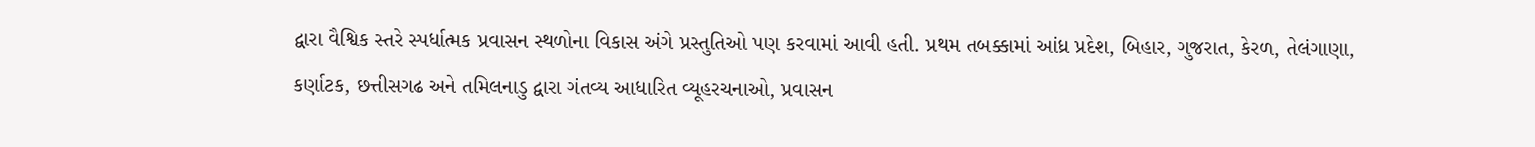દ્વારા વૈશ્વિક સ્તરે સ્પર્ધાત્મક પ્રવાસન સ્થળોના વિકાસ અંગે પ્રસ્તુતિઓ પણ કરવામાં આવી હતી. પ્રથમ તબક્કામાં આંધ્ર પ્રદેશ, બિહાર, ગુજરાત, કેરળ, તેલંગાણા, કર્ણાટક, છત્તીસગઢ અને તમિલનાડુ દ્વારા ગંતવ્ય આધારિત વ્યૂહરચનાઓ, પ્રવાસન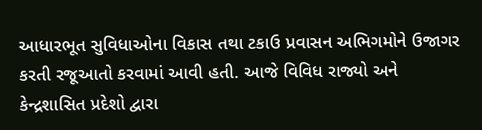આધારભૂત સુવિધાઓના વિકાસ તથા ટકાઉ પ્રવાસન અભિગમોને ઉજાગર કરતી રજૂઆતો કરવામાં આવી હતી. આજે વિવિધ રાજ્યો અને કેન્દ્રશાસિત પ્રદેશો દ્વારા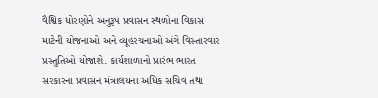વૈશ્વિક ધોરણોને અનુરૂપ પ્રવાસન સ્થળોના વિકાસ માટેની યોજનાઓ અને વ્યૂહરચનાઓ અંગે વિસ્તારવાર પ્રસ્તુતિઓ યોજાશે. કાર્યશાળાનો પ્રારંભ ભારત સરકારના પ્રવાસન મંત્રાલયના અધિક સચિવ તથા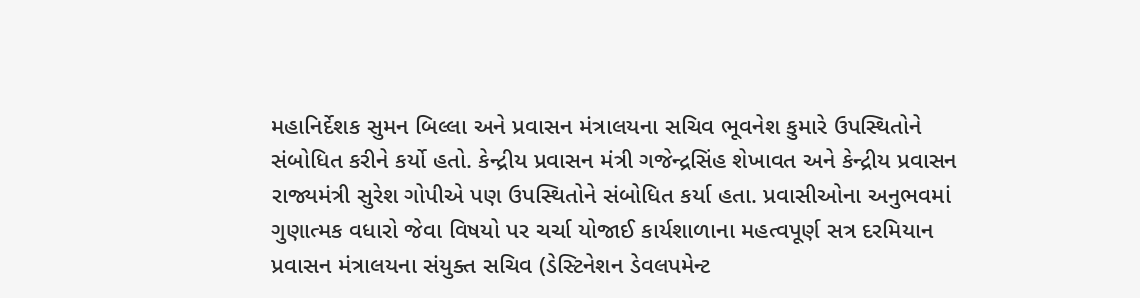મહાનિર્દેશક સુમન બિલ્લા અને પ્રવાસન મંત્રાલયના સચિવ ભૂવનેશ કુમારે ઉપસ્થિતોને સંબોધિત કરીને કર્યો હતો. કેન્દ્રીય પ્રવાસન મંત્રી ગજેન્દ્રસિંહ શેખાવત અને કેન્દ્રીય પ્રવાસન રાજ્યમંત્રી સુરેશ ગોપીએ પણ ઉપસ્થિતોને સંબોધિત કર્યા હતા. પ્રવાસીઓના અનુભવમાં ગુણાત્મક વધારો જેવા વિષયો પર ચર્ચા યોજાઈ કાર્યશાળાના મહત્વપૂર્ણ સત્ર દરમિયાન પ્રવાસન મંત્રાલયના સંયુક્ત સચિવ (ડેસ્ટિનેશન ડેવલપમેન્ટ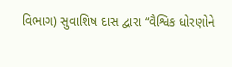વિભાગ) સુવાશિષ દાસ દ્વારા “વૈશ્વિક ધોરણોને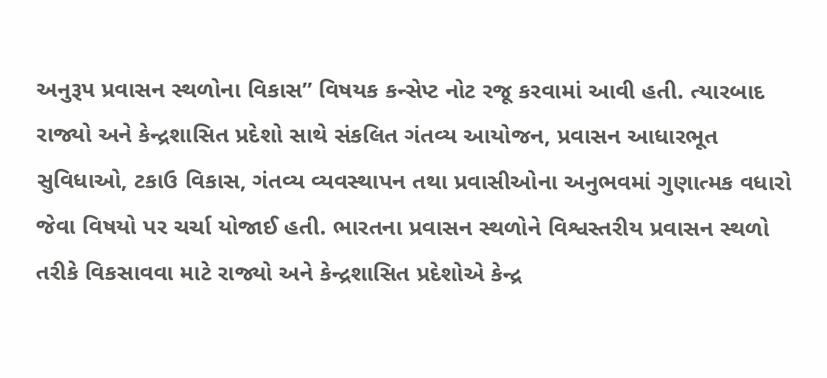અનુરૂપ પ્રવાસન સ્થળોના વિકાસ” વિષયક કન્સેપ્ટ નોટ રજૂ કરવામાં આવી હતી. ત્યારબાદ રાજ્યો અને કેન્દ્રશાસિત પ્રદેશો સાથે સંકલિત ગંતવ્ય આયોજન, પ્રવાસન આધારભૂત સુવિધાઓ, ટકાઉ વિકાસ, ગંતવ્ય વ્યવસ્થાપન તથા પ્રવાસીઓના અનુભવમાં ગુણાત્મક વધારો જેવા વિષયો પર ચર્ચા યોજાઈ હતી. ભારતના પ્રવાસન સ્થળોને વિશ્વસ્તરીય પ્રવાસન સ્થળો તરીકે વિકસાવવા માટે રાજ્યો અને કેન્દ્રશાસિત પ્રદેશોએ કેન્દ્ર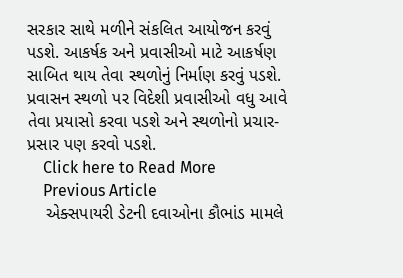સરકાર સાથે મળીને સંકલિત આયોજન કરવું પડશે. આકર્ષક અને પ્રવાસીઓ માટે આકર્ષણ સાબિત થાય તેવા સ્થળોનું નિર્માણ કરવું પડશે. પ્રવાસન સ્થળો પર વિદેશી પ્રવાસીઓ વધુ આવે તેવા પ્રયાસો કરવા પડશે અને સ્થળોનો પ્રચાર-પ્રસાર પણ કરવો પડશે.
    Click here to Read More
    Previous Article
    એક્સપાયરી ડેટની દવાઓના કૌભાંડ મામલે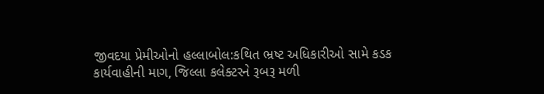જીવદયા પ્રેમીઓનો હલ્લાબોલ:કથિત ભ્રષ્ટ અધિકારીઓ સામે કડક કાર્યવાહીની માગ, જિલ્લા કલેક્ટરને રૂબરૂ મળી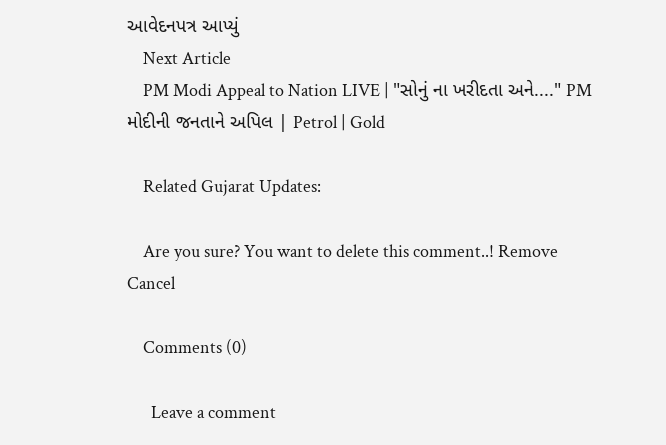આવેદનપત્ર આપ્યું
    Next Article
    PM Modi Appeal to Nation LIVE | "સોનું ના ખરીદતા અને...." PM મોદીની જનતાને અપિલ | Petrol | Gold

    Related Gujarat Updates:

    Are you sure? You want to delete this comment..! Remove Cancel

    Comments (0)

      Leave a comment